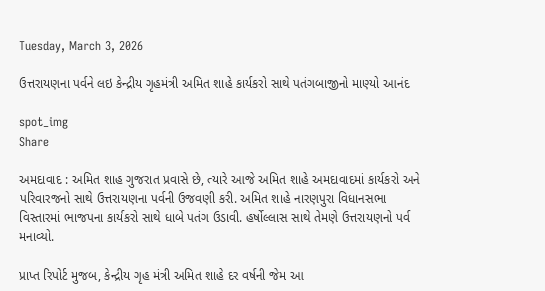Tuesday, March 3, 2026

ઉત્તરાયણના પર્વને લઇ કેન્દ્રીય ગૃહમંત્રી અમિત શાહે કાર્યકરો સાથે પતંગબાજીનો માણ્યો આનંદ

spot_img
Share

અમદાવાદ : અમિત શાહ ગુજરાત પ્રવાસે છે, ત્યારે આજે અમિત શાહે અમદાવાદમાં કાર્યકરો અને પરિવારજનો સાથે ઉત્તરાયણના પર્વની ઉજવણી કરી. અમિત શાહે નારણપુરા વિધાનસભા વિસ્તારમાં ભાજપના કાર્યકરો સાથે ધાબે પતંગ ઉડાવી. હર્ષોલ્લાસ સાથે તેમણે ઉત્તરાયણનો પર્વ મનાવ્યો.

પ્રાપ્ત રિપોર્ટ મુજબ, કેન્દ્રીય ગૃહ મંત્રી અમિત શાહે દર વર્ષની જેમ આ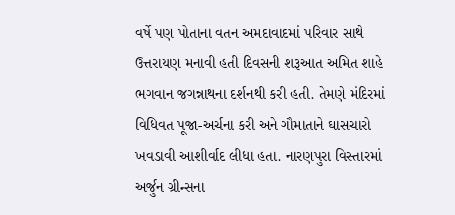વર્ષે પણ પોતાના વતન અમદાવાદમાં પરિવાર સાથે ઉત્તરાયણ મનાવી હતી દિવસની શરૂઆત અમિત શાહે ભગવાન જગન્નાથના દર્શનથી કરી હતી. તેમણે મંદિરમાં વિધિવત પૂજા-અર્ચના કરી અને ગૌમાતાને ઘાસચારો ખવડાવી આશીર્વાદ લીધા હતા. નારણપુરા વિસ્તારમાં અર્જુન ગ્રીન્સના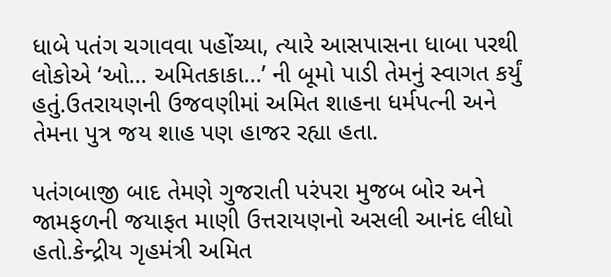ધાબે પતંગ ચગાવવા પહોંચ્યા, ત્યારે આસપાસના ધાબા પરથી લોકોએ ‘ઓ… અમિતકાકા…’ ની બૂમો પાડી તેમનું સ્વાગત કર્યું હતું.ઉતરાયણની ઉજવણીમાં અમિત શાહના ધર્મપત્ની અને તેમના પુત્ર જય શાહ પણ હાજર રહ્યા હતા.

પતંગબાજી બાદ તેમણે ગુજરાતી પરંપરા મુજબ બોર અને જામફળની જયાફત માણી ઉત્તરાયણનો અસલી આનંદ લીધો હતો.કેન્દ્રીય ગૃહમંત્રી અમિત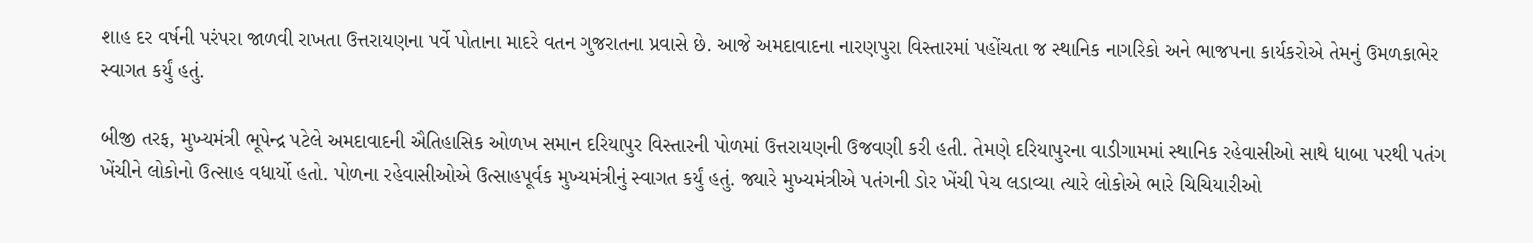શાહ દર વર્ષની પરંપરા જાળવી રાખતા ઉત્તરાયણના પર્વે પોતાના માદરે વતન ગુજરાતના પ્રવાસે છે. આજે અમદાવાદના નારણપુરા વિસ્તારમાં પહોંચતા જ સ્થાનિક નાગરિકો અને ભાજપના કાર્યકરોએ તેમનું ઉમળકાભેર સ્વાગત કર્યું હતું.

બીજી તરફ, મુખ્યમંત્રી ભૂપેન્દ્ર પટેલે અમદાવાદની ઐતિહાસિક ઓળખ સમાન દરિયાપુર વિસ્તારની પોળમાં ઉત્તરાયણની ઉજવણી કરી હતી. તેમણે દરિયાપુરના વાડીગામમાં સ્થાનિક રહેવાસીઓ સાથે ધાબા પરથી પતંગ ખેંચીને લોકોનો ઉત્સાહ વધાર્યો હતો. પોળના રહેવાસીઓએ ઉત્સાહપૂર્વક મુખ્યમંત્રીનું સ્વાગત કર્યું હતું. જ્યારે મુખ્યમંત્રીએ પતંગની ડોર ખેંચી પેચ લડાવ્યા ત્યારે લોકોએ ભારે ચિચિયારીઓ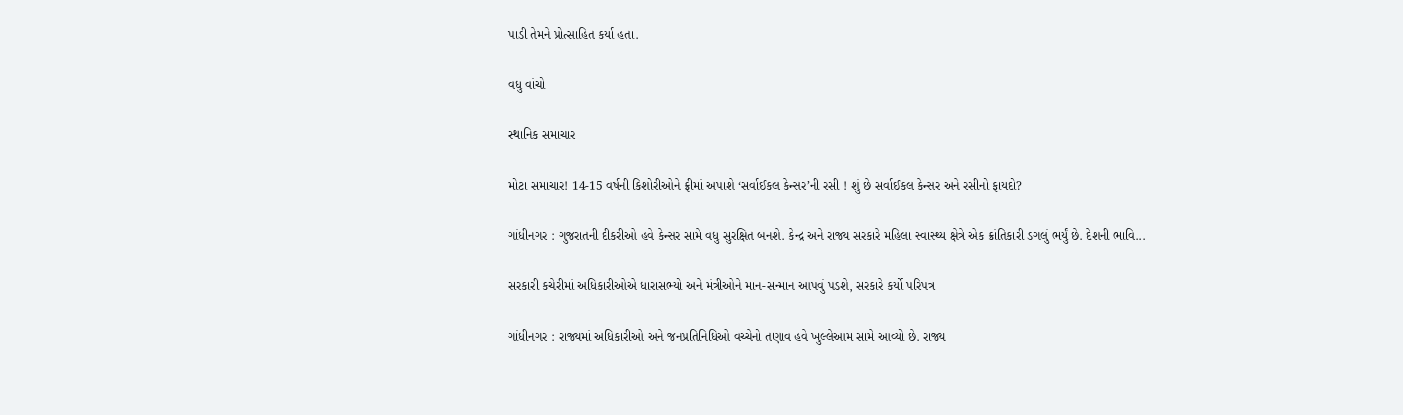પાડી તેમને પ્રોત્સાહિત કર્યા હતા.

વધુ વાંચો

સ્થાનિક સમાચાર

મોટા સમાચાર! 14-15 વર્ષની કિશોરીઓને ફ્રીમાં અપાશે ‘સર્વાઈકલ કેન્સર’ની રસી ! શું છે સર્વાઈકલ કેન્સર અને રસીનો ફાયદો?

ગાંધીનગર : ગુજરાતની દીકરીઓ હવે કેન્સર સામે વધુ સુરક્ષિત બનશે. કેન્દ્ર અને રાજ્ય સરકારે મહિલા સ્વાસ્થ્ય ક્ષેત્રે એક ક્રાંતિકારી ડગલું ભર્યું છે. દેશની ભાવિ...

સરકારી કચેરીમાં અધિકારીઓએ ધારાસભ્યો અને મંત્રીઓને માન-સન્માન આપવું પડશે, સરકારે કર્યો પરિપત્ર

ગાંધીનગર : રાજ્યમાં અધિકારીઓ અને જનપ્રતિનિધિઓ વચ્ચેનો તણાવ હવે ખુલ્લેઆમ સામે આવ્યો છે. રાજ્ય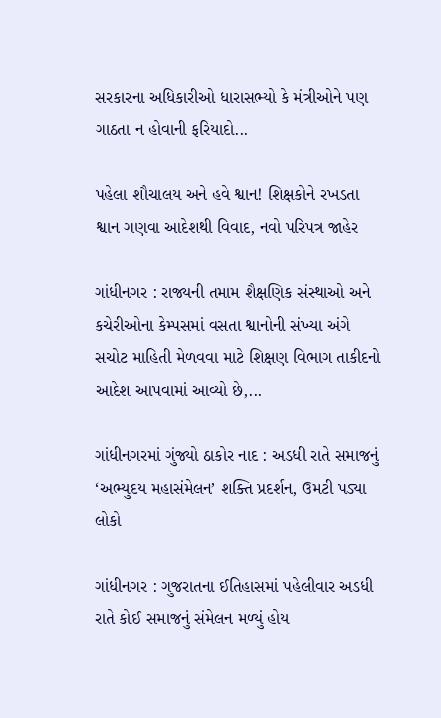સરકારના અધિકારીઓ ધારાસભ્યો કે મંત્રીઓને પણ ગાઠતા ન હોવાની ફરિયાદો...

પહેલા શૌચાલય અને હવે શ્વાન! શિક્ષકોને રખડતા શ્વાન ગણવા આદેશથી વિવાદ, નવો પરિપત્ર જાહેર

ગાંધીનગર : રાજ્યની તમામ શૈક્ષણિક સંસ્થાઓ અને કચેરીઓના કેમ્પસમાં વસતા શ્વાનોની સંખ્યા અંગે સચોટ માહિતી મેળવવા માટે શિક્ષણ વિભાગ તાકીદનો આદેશ આપવામાં આવ્યો છે,...

ગાંધીનગરમાં ગુંજ્યો ઠાકોર નાદ : અડધી રાતે સમાજનું ‘અભ્યુદય મહાસંમેલન’ શક્તિ પ્રદર્શન, ઉમટી પડ્યા લોકો

ગાંધીનગર : ગુજરાતના ઈતિહાસમાં પહેલીવાર અડધી રાતે કોઈ સમાજનું સંમેલન મળ્યું હોય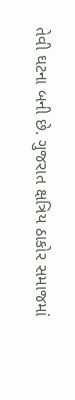તેવી ઘટના બની છે. ગુજરાત ક્ષત્રિય ઠાકોર સમાજમાં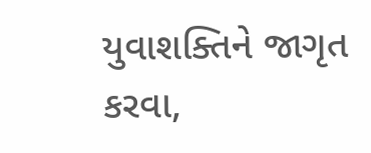યુવાશક્તિને જાગૃત કરવા,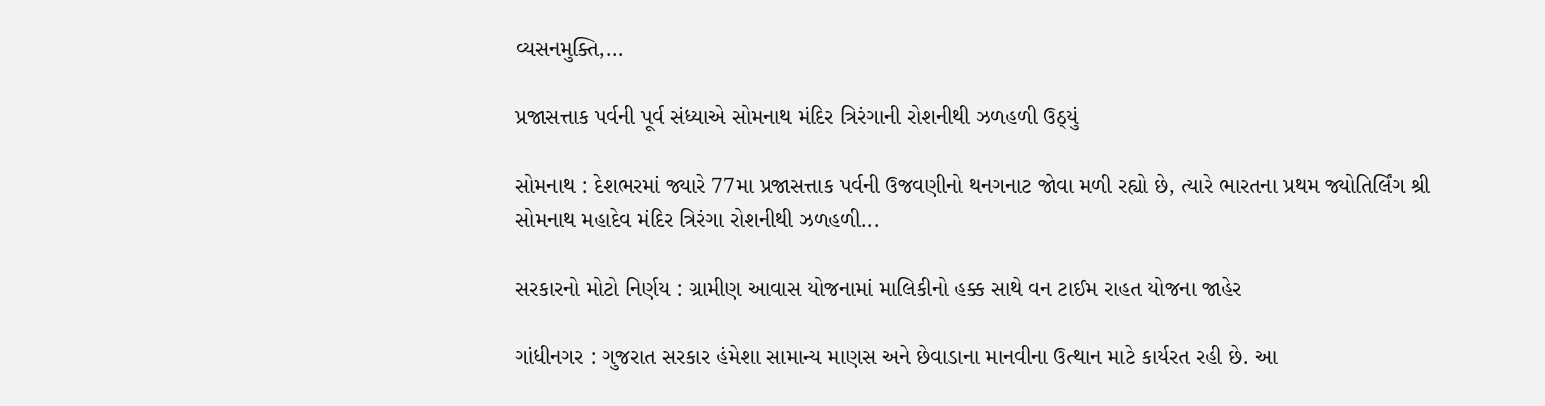વ્યસનમુક્તિ,...

પ્રજાસત્તાક પર્વની પૂર્વ સંધ્યાએ સોમનાથ મંદિર ત્રિરંગાની રોશનીથી ઝળહળી ઉઠ્યું

સોમનાથ : દેશભરમાં જ્યારે 77મા પ્રજાસત્તાક પર્વની ઉજવણીનો થનગનાટ જોવા મળી રહ્યો છે, ત્યારે ભારતના પ્રથમ જ્યોતિર્લિંગ શ્રી સોમનાથ મહાદેવ મંદિર ત્રિરંગા રોશનીથી ઝળહળી...

સરકારનો મોટો નિર્ણય : ગ્રામીણ આવાસ યોજનામાં માલિકીનો હક્ક સાથે વન ટાઈમ રાહત યોજના જાહેર

ગાંધીનગર : ગુજરાત સરકાર હંમેશા સામાન્ય માણસ અને છેવાડાના માનવીના ઉત્થાન માટે કાર્યરત રહી છે. આ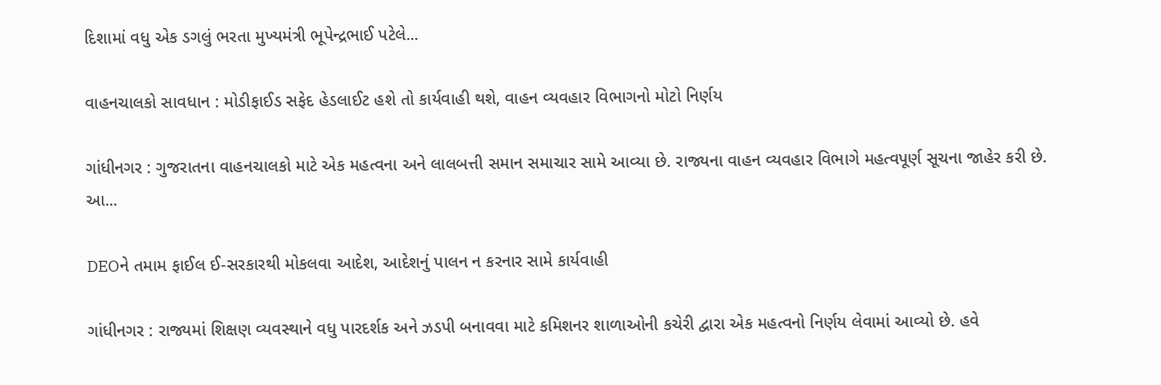દિશામાં વધુ એક ડગલું ભરતા મુખ્યમંત્રી ભૂપેન્દ્રભાઈ પટેલે...

વાહનચાલકો સાવધાન : મોડીફાઈડ સફેદ હેડલાઈટ હશે તો કાર્યવાહી થશે, વાહન વ્યવહાર વિભાગનો મોટો નિર્ણય

ગાંધીનગર : ગુજરાતના વાહનચાલકો માટે એક મહત્વના અને લાલબત્તી સમાન સમાચાર સામે આવ્યા છે. રાજ્યના વાહન વ્યવહાર વિભાગે મહત્વપૂર્ણ સૂચના જાહેર કરી છે. આ...

DEOને તમામ ફાઈલ ઈ-સરકારથી મોકલવા આદેશ, આદેશનું પાલન ન કરનાર સામે કાર્યવાહી

ગાંધીનગર : રાજ્યમાં શિક્ષણ વ્યવસ્થાને વધુ પારદર્શક અને ઝડપી બનાવવા માટે કમિશનર શાળાઓની કચેરી દ્વારા એક મહત્વનો નિર્ણય લેવામાં આવ્યો છે. હવે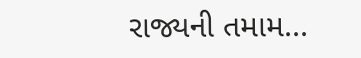રાજ્યની તમામ...